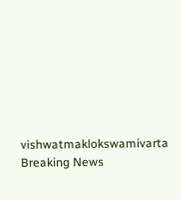vishwatmaklokswamivarta
Breaking News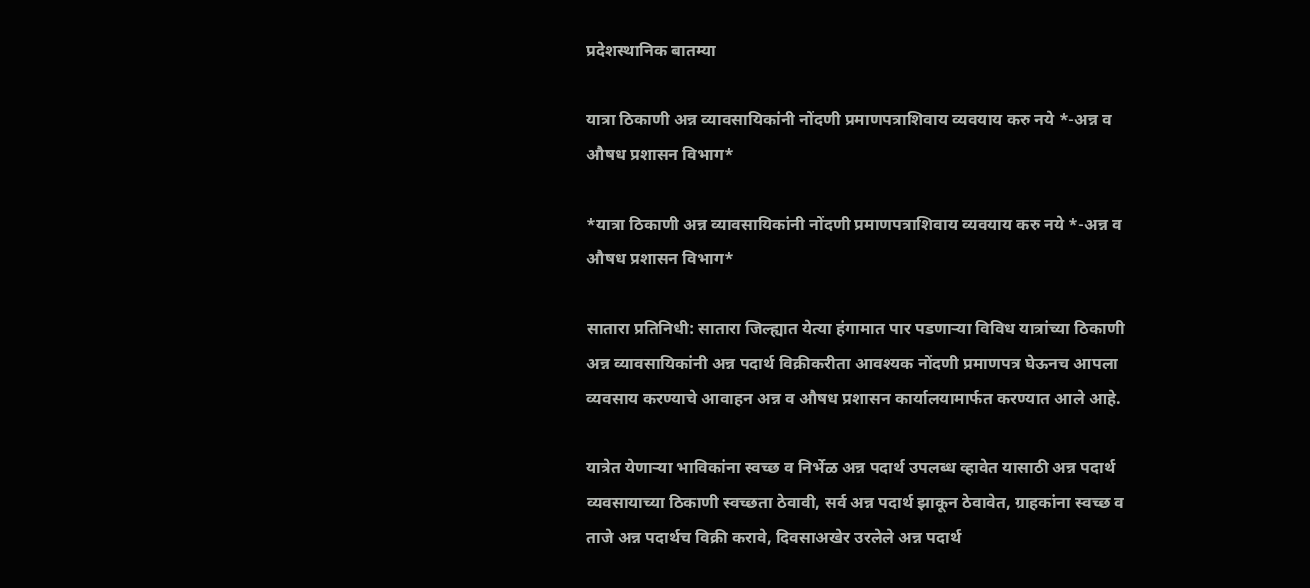प्रदेशस्थानिक बातम्या

यात्रा ठिकाणी अन्न व्यावसायिकांनी नोंदणी प्रमाणपत्राशिवाय व्यवयाय करु नये *-अन्न व औषध प्रशासन विभाग*

*यात्रा ठिकाणी अन्न व्यावसायिकांनी नोंदणी प्रमाणपत्राशिवाय व्यवयाय करु नये *-अन्न व औषध प्रशासन विभाग*

सातारा प्रतिनिधी: सातारा जिल्ह्यात येत्या हंगामात पार पडणाऱ्या विविध यात्रांच्या ठिकाणी अन्न व्यावसायिकांनी अन्न पदार्थ विक्रीकरीता आवश्यक नोंदणी प्रमाणपत्र घेऊनच आपला व्यवसाय करण्याचे आवाहन अन्न व औषध प्रशासन कार्यालयामार्फत करण्यात आले आहे.

यात्रेत येणाऱ्या भाविकांना स्वच्छ व निर्भेळ अन्न पदार्थ उपलब्ध व्हावेत यासाठी अन्न पदार्थ व्यवसायाच्या ठिकाणी स्वच्छता ठेवावी, सर्व अन्न पदार्थ झाकून ठेवावेत, ग्राहकांना स्वच्छ व ताजे अन्न पदार्थच विक्री करावे, दिवसाअखेर उरलेले अन्न पदार्थ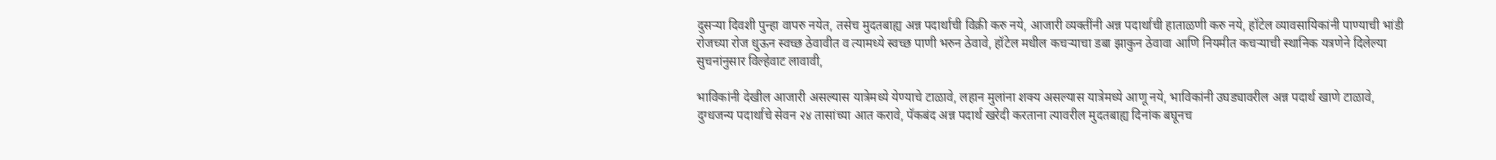दुसऱ्या दिवशी पुन्हा वापरु नयेत, तसेच मुदतबाह्य अन्न पदार्थाची विक्री करु नये, आजारी व्यक्तींनी अन्न पदार्थाची हाताळणी करु नये, हॉटेल व्यावसायिकांनी पाण्याची भांडी रोजच्या रोज धुऊन स्वच्छ ठेवावीत व त्यामध्ये स्वच्छ पाणी भरुन ठेवावे, हॉटेल मधील कचऱ्याचा डबा झाकुन ठेवावा आणि नियमीत कचऱ्याची स्थानिक यत्रणेने दिलेल्या सुचनांनुसार विल्हेवाट लावावी,

भाविकांनी देखील आजारी असल्यास यात्रेमध्ये येण्याचे टाळावे, लहान मुलांना शक्य असल्यास यात्रेमध्ये आणू नये, भाविकांनी उघड्यावरील अन्न पदार्थ खाणे टाळावे, दुग्धजन्य पदार्थाचे सेवन २४ तासांच्या आत करावे, पॅकबंद अन्न पदार्थ खरेदी करताना त्यावरील मुदतबाह्य दिनांक बघूनच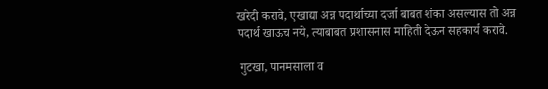खरेदी करावे, एखाद्या अन्न पदार्थाच्या दर्जा बाबत शंका असल्यास तो अन्न पदार्थ खाऊच नये, त्याबाबत प्रशासनास माहिती देऊन सहकार्य करावे.

 गुटखा, पानमसाला व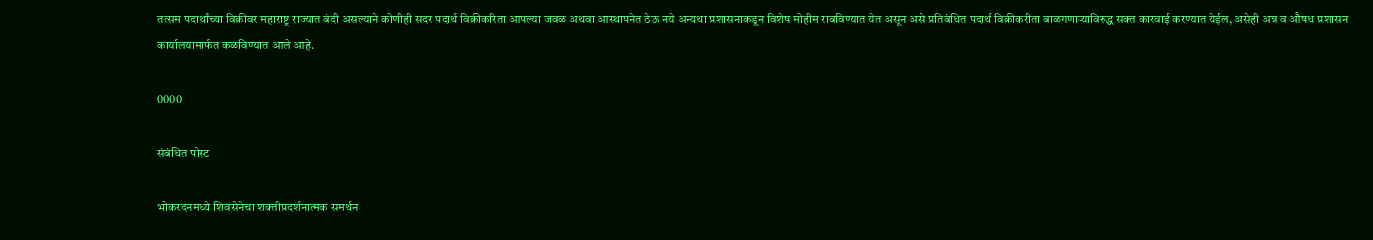तत्सम पदार्थांच्या विक्रीवर महाराष्ट्र राज्यात बंदी असल्याने कोणीही सदर पदार्थ विक्रीकरिता आपल्या जवळ अथवा आस्थापनेत ठेऊ नये अन्यथा प्रशासनाकडून विशेष मोहीम राबविण्यात येत असून असे प्रतिबंधित पदार्थ विक्रीकरीता बाळगणाऱ्याविरुद्ध सक्त कारवाई करण्यात येईल, असेही अन्न व औषध प्रशासन कार्यालयामार्फत कळविण्यात आले आहे.

0000

संबंधित पोस्ट

भोकरदनमध्ये शिवसेनेचा शक्तीप्रदर्शनात्मक समर्थन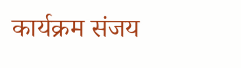कार्यक्रम संजय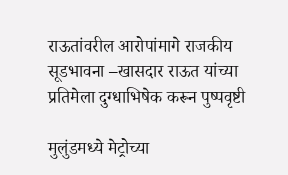राऊतांवरील आरोपांमागे राजकीय सूडभावना –खासदार राऊत यांच्या प्रतिमेला दुग्धाभिषेक करून पुष्पवृष्टी

मुलुंडमध्ये मेट्रोच्या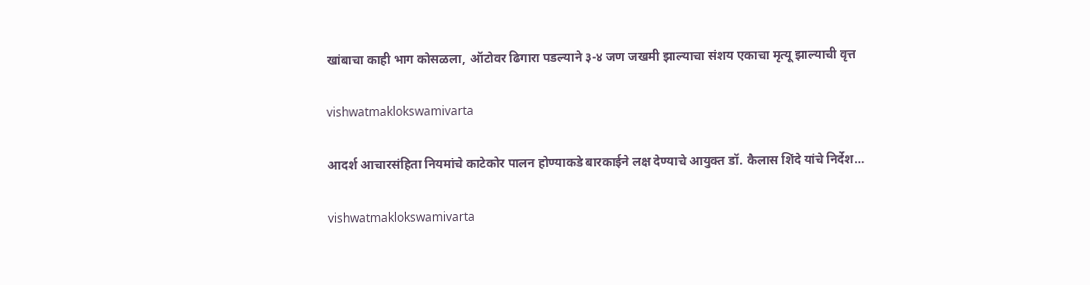खांबाचा काही भाग कोसळला, ऑटोवर ढिगारा पडल्याने ३-४ जण जखमी झाल्याचा संशय एकाचा मृत्यू झाल्याची वृत्त

vishwatmaklokswamivarta

आदर्श आचारसंहिता नियमांचे काटेकोर पालन होण्याकडे बारकाईने लक्ष देण्याचे आयुक्त डॉ. कैलास शिंदे यांचे निर्देश…

vishwatmaklokswamivarta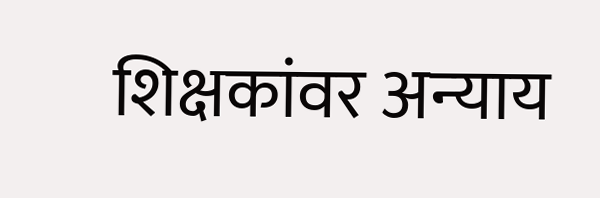शिक्षकांवर अन्‍याय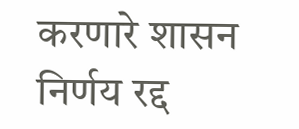करणारे शासन निर्णय रद्द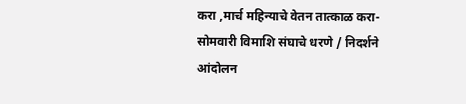करा ,मार्च महिन्‍याचे वेतन तात्‍काळ करा-सोमवारी विमाशि संघाचे धरणे / निदर्शने आंदोलन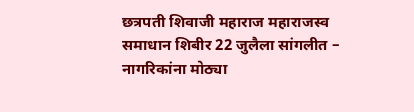छत्रपती शिवाजी महाराज महाराजस्व समाधान शिबीर 22 जुलैला सांगलीत – नागरिकांना मोठ्या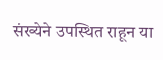संख्येने उपस्थित राहून या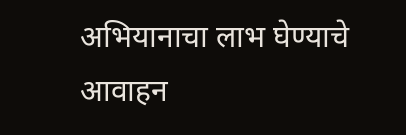अभियानाचा लाभ घेण्याचे आवाहन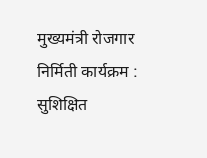मुख्यमंत्री रोजगार निर्मिती कार्यक्रम : सुशिक्षित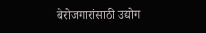बेरोजगारांसाठी उद्योग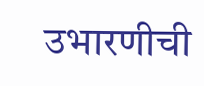उभारणीची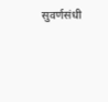सुवर्णसंधी